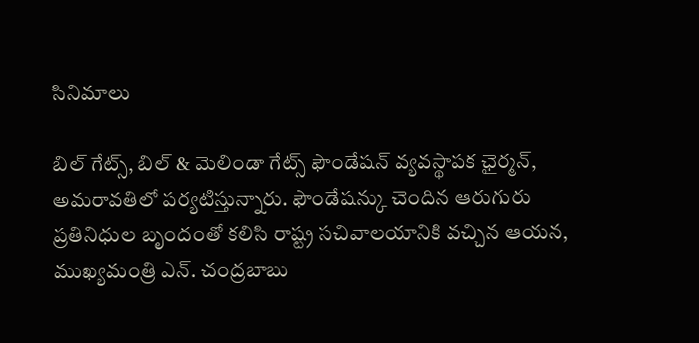సినిమాలు

బిల్ గేట్స్, బిల్ & మెలిండా గేట్స్ ఫౌండేషన్ వ్యవస్థాపక ఛైర్మన్, అమరావతిలో పర్యటిస్తున్నారు. ఫౌండేషన్కు చెందిన ఆరుగురు ప్రతినిధుల బృందంతో కలిసి రాష్ట్ర సచివాలయానికి వచ్చిన ఆయన, ముఖ్యమంత్రి ఎన్. చంద్రబాబు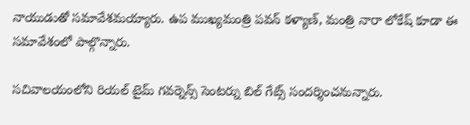నాయుడుతో సమావేశమయ్యారు. ఉప ముఖ్యమంత్రి పవన్ కళ్యాణ్, మంత్రి నారా లోకేష్ కూడా ఈ సమావేశంలో పాల్గొన్నారు.

సచివాలయంలోని రియల్ టైమ్ గవర్నెన్స్ సెంటర్ను బిల్ గేట్స్ సందర్శించనున్నారు.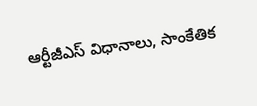ఆర్టీజీఎస్ విధానాలు, సాంకేతిక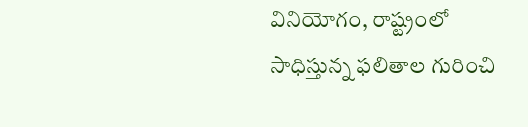వినియోగం, రాష్ట్రంలో సాధిస్తున్న ఫలితాల గురించి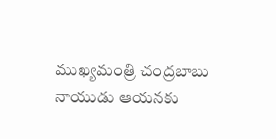ముఖ్యమంత్రి చంద్రబాబు నాయుడు ఆయనకు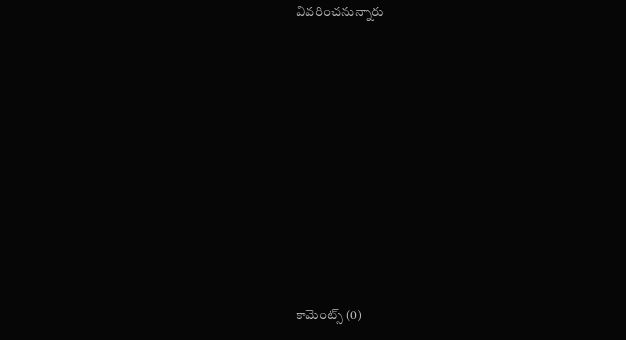వివరించనున్నారు










కామెంట్స్ (0)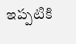ఇప్పటికి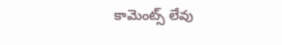కామెంట్స్ లేవు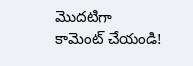మొదటిగా కామెంట్ చేయండి!